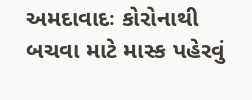અમદાવાદઃ કોરોનાથી બચવા માટે માસ્ક પહેરવું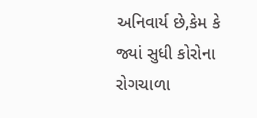અનિવાર્ય છે,કેમ કે જ્યાં સુધી કોરોના રોગચાળા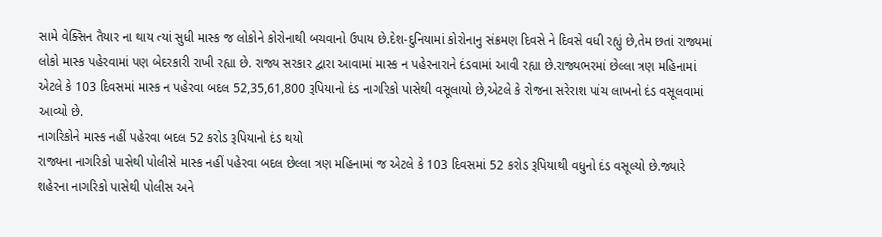સામે વેક્સિન તૈયાર ના થાય ત્યાં સુધી માસ્ક જ લોકોને કોરોનાથી બચવાનો ઉપાય છે.દેશ-દુનિયામાં કોરોનાનુ સંક્રમણ દિવસે ને દિવસે વધી રહ્યું છે,તેમ છતાં રાજ્યમાં લોકો માસ્ક પહેરવામાં પણ બેદરકારી રાખી રહ્યા છે. રાજ્ય સરકાર દ્વારા આવામાં માસ્ક ન પહેરનારાને દંડવામાં આવી રહ્યા છે.રાજ્યભરમાં છેલ્લા ત્રણ મહિનામાં એટલે કે 103 દિવસમાં માસ્ક ન પહેરવા બદલ 52,35,61,800 રૂપિયાનો દંડ નાગરિકો પાસેથી વસૂલાયો છે,એટલે કે રોજના સરેરાશ પાંચ લાખનો દંડ વસૂલવામાં આવ્યો છે.
નાગરિકોને માસ્ક નહીં પહેરવા બદલ 52 કરોડ રૂપિયાનો દંડ થયો
રાજ્યના નાગરિકો પાસેથી પોલીસે માસ્ક નહીં પહેરવા બદલ છેલ્લા ત્રણ મહિનામાં જ એટલે કે 103 દિવસમાં 52 કરોડ રૂપિયાથી વધુનો દંડ વસૂલ્યો છે.જ્યારે શહેરના નાગરિકો પાસેથી પોલીસ અને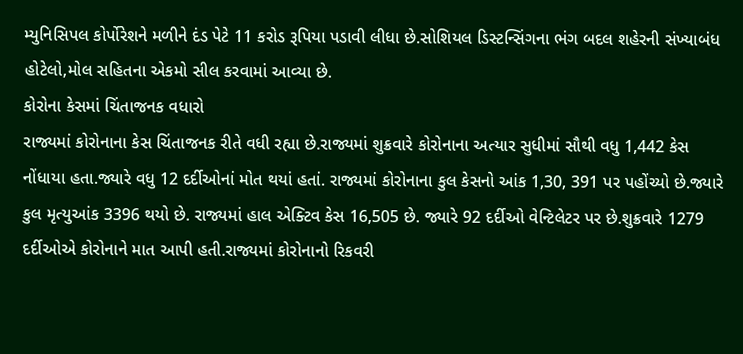મ્યુનિસિપલ કોર્પોરેશને મળીને દંડ પેટે 11 કરોડ રૂપિયા પડાવી લીધા છે.સોશિયલ ડિસ્ટન્સિંગના ભંગ બદલ શહેરની સંખ્યાબંધ હોટેલો,મોલ સહિતના એકમો સીલ કરવામાં આવ્યા છે.
કોરોના કેસમાં ચિંતાજનક વધારો
રાજ્યમાં કોરોનાના કેસ ચિંતાજનક રીતે વધી રહ્યા છે.રાજ્યમાં શુક્રવારે કોરોનાના અત્યાર સુધીમાં સૌથી વધુ 1,442 કેસ નોંધાયા હતા.જ્યારે વધુ 12 દર્દીઓનાં મોત થયાં હતાં. રાજ્યમાં કોરોનાના કુલ કેસનો આંક 1,30, 391 પર પહોંચ્યો છે.જ્યારે કુલ મૃત્યુઆંક 3396 થયો છે. રાજ્યમાં હાલ એક્ટિવ કેસ 16,505 છે. જ્યારે 92 દર્દીઓ વેન્ટિલેટર પર છે.શુક્રવારે 1279 દર્દીઓએ કોરોનાને માત આપી હતી.રાજ્યમાં કોરોનાનો રિકવરી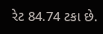રેટ 84.74 ટકા છે.